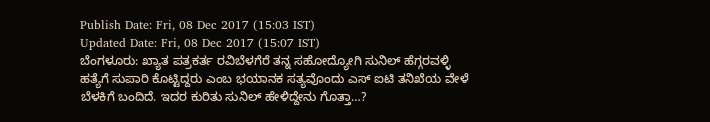Publish Date: Fri, 08 Dec 2017 (15:03 IST)
Updated Date: Fri, 08 Dec 2017 (15:07 IST)
ಬೆಂಗಳೂರು: ಖ್ಯಾತ ಪತ್ರಕರ್ತ ರವಿಬೆಳಗೆರೆ ತನ್ನ ಸಹೋದ್ಯೋಗಿ ಸುನಿಲ್ ಹೆಗ್ಗರವಳ್ಳಿ ಹತ್ಯೆಗೆ ಸುಪಾರಿ ಕೊಟ್ಟಿದ್ದರು ಎಂಬ ಭಯಾನಕ ಸತ್ಯವೊಂದು ಎಸ್ ಐಟಿ ತನಿಖೆಯ ವೇಳೆ ಬೆಳಕಿಗೆ ಬಂದಿದೆ. ಇದರ ಕುರಿತು ಸುನಿಲ್ ಹೇಳಿದ್ದೇನು ಗೊತ್ತಾ…?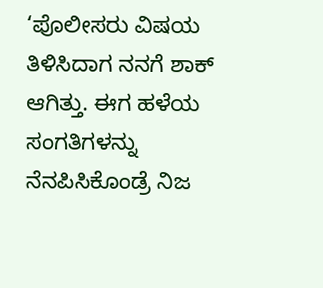‘ಪೊಲೀಸರು ವಿಷಯ ತಿಳಿಸಿದಾಗ ನನಗೆ ಶಾಕ್ ಆಗಿತ್ತು. ಈಗ ಹಳೆಯ ಸಂಗತಿಗಳನ್ನು ನೆನಪಿಸಿಕೊಂಡ್ರೆ ನಿಜ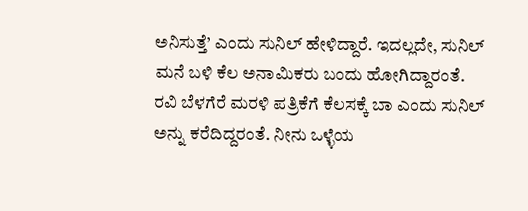ಅನಿಸುತ್ತೆ’ ಎಂದು ಸುನಿಲ್ ಹೇಳಿದ್ದಾರೆ. ಇದಲ್ಲದೇ, ಸುನಿಲ್ ಮನೆ ಬಳಿ ಕೆಲ ಅನಾಮಿಕರು ಬಂದು ಹೋಗಿದ್ದಾರಂತೆ.
ರವಿ ಬೆಳಗೆರೆ ಮರಳಿ ಪತ್ರಿಕೆಗೆ ಕೆಲಸಕ್ಕೆ ಬಾ ಎಂದು ಸುನಿಲ್ ಅನ್ನು ಕರೆದಿದ್ದರಂತೆ. ನೀನು ಒಳ್ಳೆಯ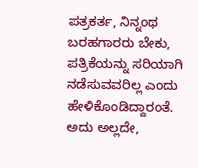ಪತ್ರಕರ್ತ, ನಿನ್ನಂಥ ಬರಹಗಾರರು ಬೇಕು, ಪತ್ರಿಕೆಯನ್ನು ಸರಿಯಾಗಿ ನಡೆಸುವವರಿಲ್ಲ ಎಂದು ಹೇಳಿಕೊಂಡಿದ್ದಾರಂತೆ. ಅದು ಅಲ್ಲದೇ,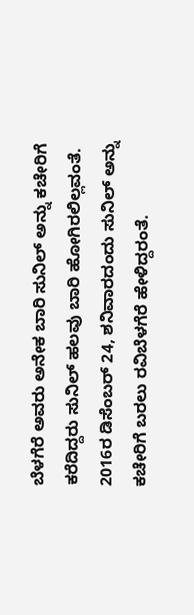ಬೆಳಗೆರೆ ಅವರು ಅನೇಕ ಬಾರಿ ಸುನಿಲ್ ಅನ್ನು ಕಚೇರಿಗೆ ಕರೆದಿದ್ದರು ಸುನಿಲ್ ಹಲವು ಬಾರಿ ಹೋಗಿರಲಿಲ್ಲವಂತೆ. 2016ರ ಡಿಸೆಂಬರ್ 24, ಶನಿವಾರದಂದು ಸುನಿಲ್ ಅನ್ನು ಕಚೇರಿಗೆ ಬರಲು ರವಿಬೆಳಗೆರೆ ಹೇಳಿದ್ದರಂತೆ.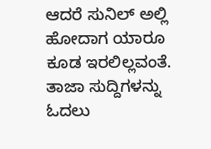ಆದರೆ ಸುನಿಲ್ ಅಲ್ಲಿ ಹೋದಾಗ ಯಾರೂ ಕೂಡ ಇರಲಿಲ್ಲವಂತೆ.
ತಾಜಾ ಸುದ್ದಿಗಳನ್ನು ಓದಲು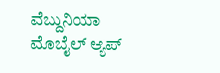ವೆಬ್ದುನಿಯಾ
ಮೊಬೈಲ್ ಆ್ಯಪ್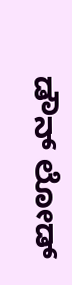ಡೌನ್ ಲೋಡ್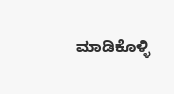ಮಾಡಿಕೊಳ್ಳಿ